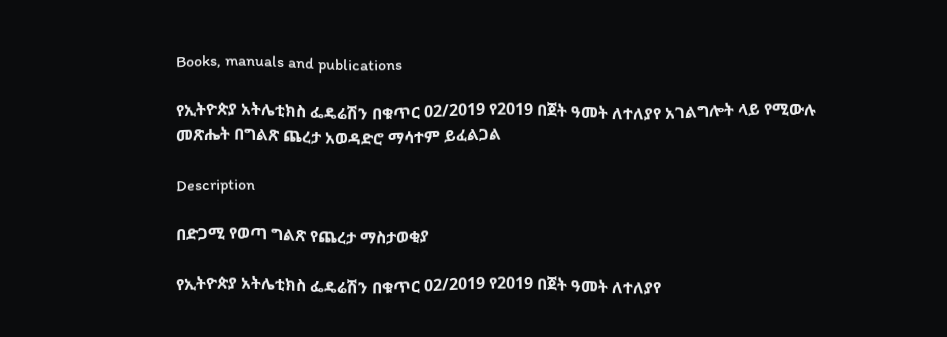Books, manuals and publications

የኢትዮጵያ አትሌቲክስ ፌዴሬሽን በቁጥር 02/2019 የ2019 በጀት ዓመት ለተለያየ አገልግሎት ላይ የሚውሉ መጽሔት በግልጽ ጨረታ አወዳድሮ ማሳተም ይፈልጋል

Description

በድጋሚ የወጣ ግልጽ የጨረታ ማስታወቂያ

የኢትዮጵያ አትሌቲክስ ፌዴሬሽን በቁጥር 02/2019 የ2019 በጀት ዓመት ለተለያየ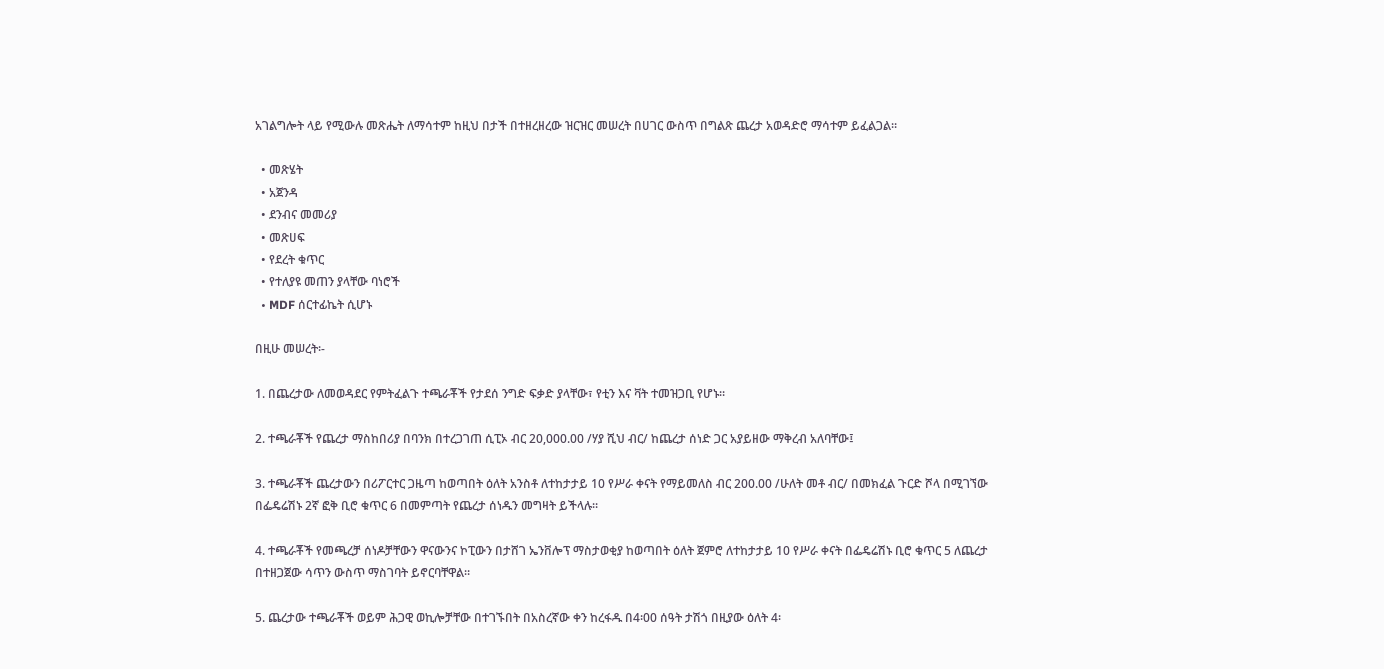አገልግሎት ላይ የሚውሉ መጽሔት ለማሳተም ከዚህ በታች በተዘረዘረው ዝርዝር መሠረት በሀገር ውስጥ በግልጽ ጨረታ አወዳድሮ ማሳተም ይፈልጋል።

  • መጽሄት
  • አጀንዳ
  • ደንብና መመሪያ
  • መጽሀፍ
  • የደረት ቁጥር
  • የተለያዩ መጠን ያላቸው ባነሮች
  • MDF ሰርተፊኬት ሲሆኑ

በዚሁ መሠረት፡-

1. በጨረታው ለመወዳደር የምትፈልጉ ተጫራቾች የታደሰ ንግድ ፍቃድ ያላቸው፣ የቲን እና ቫት ተመዝጋቢ የሆኑ።

2. ተጫራቾች የጨረታ ማስከበሪያ በባንክ በተረጋገጠ ሲፒኦ ብር 20,000.00 /ሃያ ሺህ ብር/ ከጨረታ ሰነድ ጋር አያይዘው ማቅረብ አለባቸው፤

3. ተጫራቾች ጨረታውን በሪፖርተር ጋዜጣ ከወጣበት ዕለት አንስቶ ለተከታታይ 10 የሥራ ቀናት የማይመለስ ብር 200.00 /ሁለት መቶ ብር/ በመክፈል ጉርድ ሾላ በሚገኘው በፌዴሬሽኑ 2ኛ ፎቅ ቢሮ ቁጥር 6 በመምጣት የጨረታ ሰነዱን መግዛት ይችላሉ።

4. ተጫራቾች የመጫረቻ ሰነዶቻቸውን ዋናውንና ኮፒውን በታሸገ ኤንቨሎፕ ማስታወቂያ ከወጣበት ዕለት ጀምሮ ለተከታታይ 10 የሥራ ቀናት በፌዴሬሽኑ ቢሮ ቁጥር 5 ለጨረታ በተዘጋጀው ሳጥን ውስጥ ማስገባት ይኖርባቸዋል።

5. ጨረታው ተጫራቾች ወይም ሕጋዊ ወኪሎቻቸው በተገኙበት በአስረኛው ቀን ከረፋዱ በ4፡00 ሰዓት ታሽጎ በዚያው ዕለት 4፡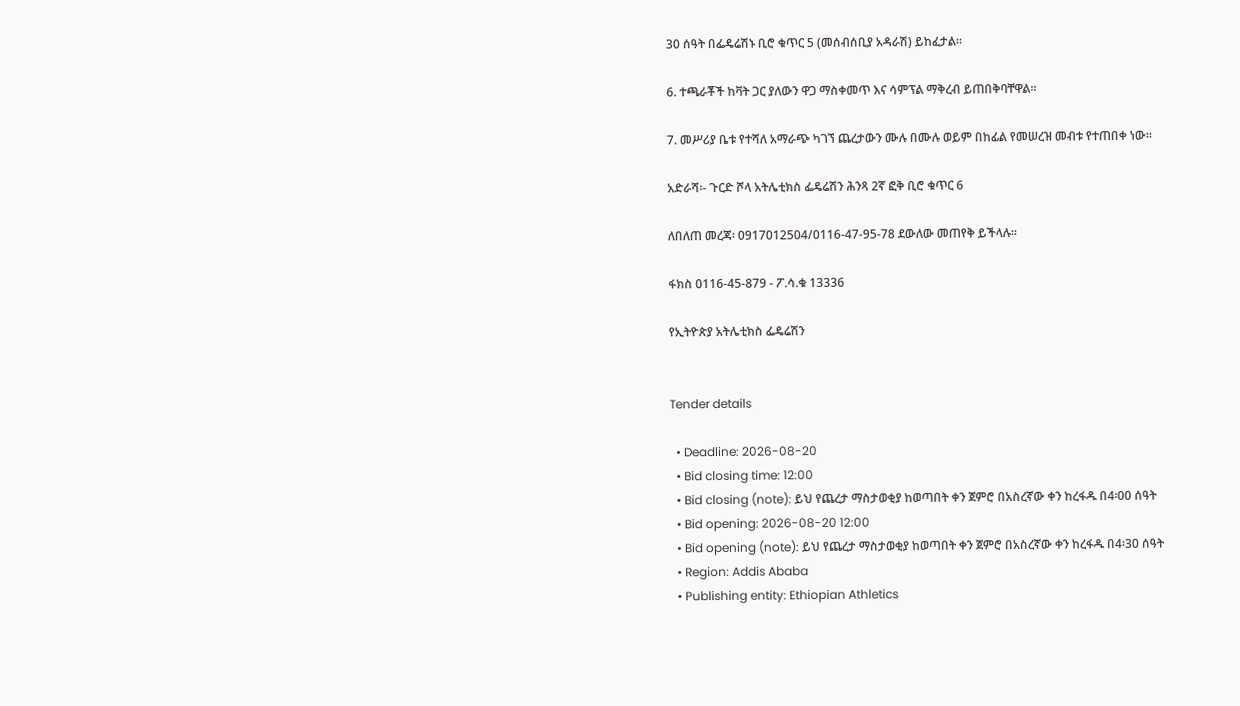30 ሰዓት በፌዴሬሽኑ ቢሮ ቁጥር 5 (መሰብሰቢያ አዳራሽ) ይከፈታል።

6. ተጫራቾች ከቫት ጋር ያለውን ዋጋ ማስቀመጥ እና ሳምፕል ማቅረብ ይጠበቅባቸዋል።

7. መሥሪያ ቤቱ የተሻለ አማራጭ ካገኘ ጨረታውን ሙሉ በሙሉ ወይም በከፊል የመሠረዝ መብቱ የተጠበቀ ነው።

አድራሻ፡- ጉርድ ሾላ አትሌቲክስ ፌዴሬሽን ሕንጻ 2ኛ ፎቅ ቢሮ ቁጥር 6

ለበለጠ መረጃ፡ 0917012504/0116-47-95-78 ደውለው መጠየቅ ይችላሉ።

ፋክስ 0116-45-879 - ፖ.ሳ.ቁ 13336

የኢትዮጵያ አትሌቲክስ ፌዴሬሽን


Tender details

  • Deadline: 2026-08-20
  • Bid closing time: 12:00
  • Bid closing (note): ይህ የጨረታ ማስታወቂያ ከወጣበት ቀን ጀምሮ በአስረኛው ቀን ከረፋዱ በ4፡00 ሰዓት
  • Bid opening: 2026-08-20 12:00
  • Bid opening (note): ይህ የጨረታ ማስታወቂያ ከወጣበት ቀን ጀምሮ በአስረኛው ቀን ከረፋዱ በ4፡30 ሰዓት
  • Region: Addis Ababa
  • Publishing entity: Ethiopian Athletics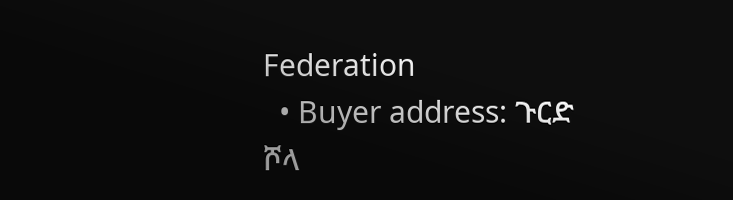Federation
  • Buyer address: ጉርድ ሾላ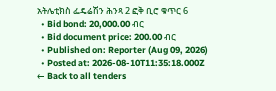አትሌቲክስ ፌዴሬሽን ሕንጻ 2 ፎቅ ቢሮ ቁጥር 6
  • Bid bond: 20,000.00 ብር
  • Bid document price: 200.00 ብር
  • Published on: Reporter (Aug 09, 2026)
  • Posted at: 2026-08-10T11:35:18.000Z
← Back to all tenders